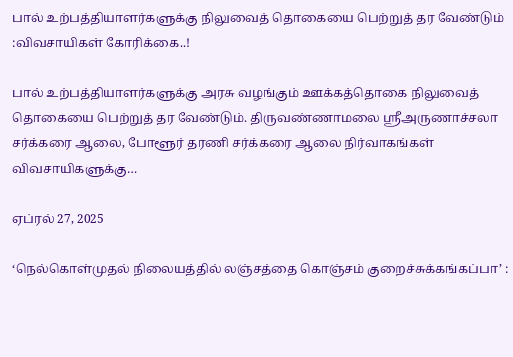பால் உற்பத்தியாளர்களுக்கு நிலுவைத் தொகையை பெற்றுத் தர வேண்டும் :விவசாயிகள் கோரிக்கை..!

பால் உற்பத்தியாளர்களுக்கு அரசு வழங்கும் ஊக்கத்தொகை நிலுவைத் தொகையை பெற்றுத் தர வேண்டும். திருவண்ணாமலை ஸ்ரீஅருணாச்சலா சர்க்கரை ஆலை, போளூர் தரணி சர்க்கரை ஆலை நிர்வாகங்கள் விவசாயிகளுக்கு…

ஏப்ரல் 27, 2025

‘நெல்கொள்முதல் நிலையத்தில் லஞ்சத்தை கொஞ்சம் குறைச்சுக்கங்கப்பா’ :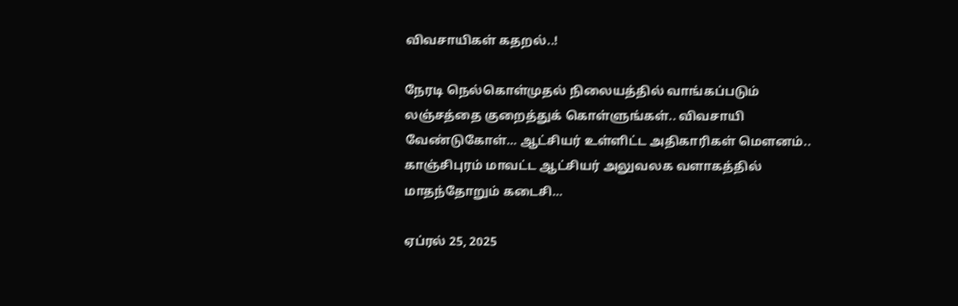விவசாயிகள் கதறல்..!

நேரடி நெல்கொள்முதல் நிலையத்தில் வாங்கப்படும் லஞ்சத்தை குறைத்துக் கொள்ளுங்கள்.. விவசாயி வேண்டுகோள்… ஆட்சியர் உள்ளிட்ட அதிகாரிகள் மௌனம்.. காஞ்சிபுரம் மாவட்ட ஆட்சியர் அலுவலக வளாகத்தில் மாதந்தோறும் கடைசி…

ஏப்ரல் 25, 2025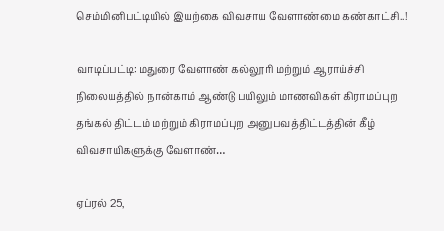செம்மினிபட்டியில் இயற்கை விவசாய வேளாண்மை கண்காட்சி..!

வாடிப்பட்டி: மதுரை வேளாண் கல்லூரி மற்றும் ஆராய்ச்சி நிலையத்தில் நான்காம் ஆண்டு பயிலும் மாணவிகள் கிராமப்புற தங்கல் திட்டம் மற்றும் கிராமப்புற அனுபவத்திட்டத்தின் கீழ் விவசாயிகளுக்கு வேளாண்…

ஏப்ரல் 25,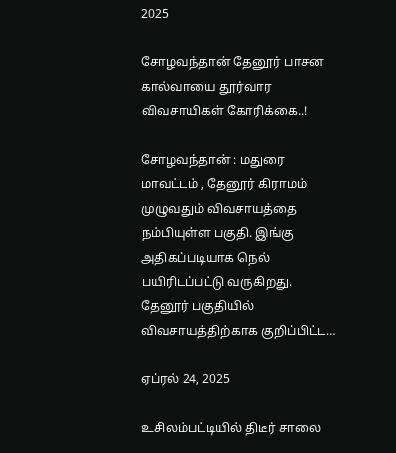2025

சோழவந்தான் தேனூர் பாசன கால்வாயை தூர்வார விவசாயிகள் கோரிக்கை..!

சோழவந்தான் : மதுரை மாவட்டம் , தேனூர் கிராமம் முழுவதும் விவசாயத்தை நம்பியுள்ள பகுதி. இங்கு அதிகப்படியாக நெல் பயிரிடப்பட்டு வருகிறது. தேனூர் பகுதியில் விவசாயத்திற்காக குறிப்பிட்ட…

ஏப்ரல் 24, 2025

உசிலம்பட்டியில் திடீர் சாலை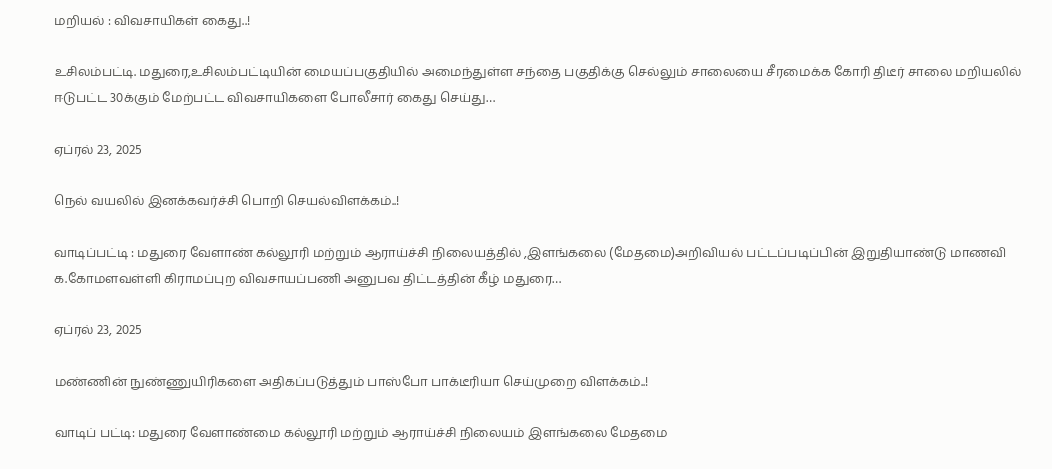மறியல் : விவசாயிகள் கைது..!

உசிலம்பட்டி. மதுரை,உசிலம்பட்டியின் மையப்பகுதியில் அமைந்துள்ள சந்தை பகுதிக்கு செல்லும் சாலையை சீரமைக்க கோரி திடீர் சாலை மறியலில் ஈடுபட்ட 30க்கும் மேற்பட்ட விவசாயிகளை போலீசார் கைது செய்து…

ஏப்ரல் 23, 2025

நெல் வயலில் இனக்கவர்ச்சி பொறி செயல்விளக்கம்..!

வாடிப்பட்டி : மதுரை வேளாண் கல்லூரி மற்றும் ஆராய்ச்சி நிலையத்தில் ,இளங்கலை (மேதமை)அறிவியல் பட்டப்படிப்பின் இறுதியாண்டு மாணவி க.கோமளவள்ளி கிராமப்புற விவசாயப்பணி அனுபவ திட்டத்தின் கீழ் மதுரை…

ஏப்ரல் 23, 2025

மண்ணின் நுண்ணுயிரிகளை அதிகப்படுத்தும் பாஸ்போ பாக்டீரியா செய்முறை விளக்கம்..!

வாடிப் பட்டி: மதுரை வேளாண்மை கல்லூரி மற்றும் ஆராய்ச்சி நிலையம் இளங்கலை மேதமை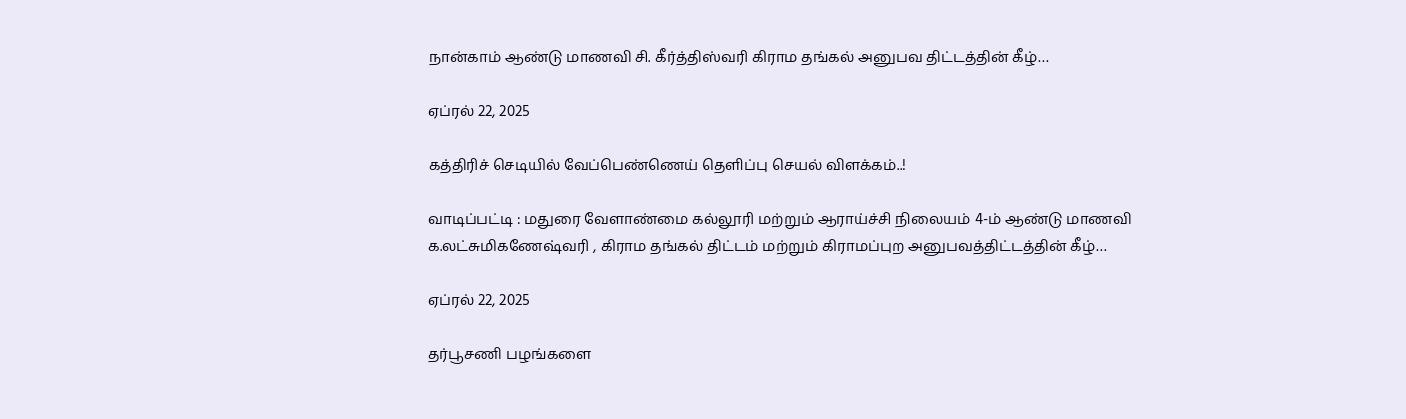நான்காம் ஆண்டு மாணவி சி. கீர்த்திஸ்வரி கிராம தங்கல் அனுபவ திட்டத்தின் கீழ்…

ஏப்ரல் 22, 2025

கத்திரிச் செடியில் வேப்பெண்ணெய் தெளிப்பு செயல் விளக்கம்..!

வாடிப்பட்டி : மதுரை வேளாண்மை கல்லூரி மற்றும் ஆராய்ச்சி நிலையம் 4-ம் ஆண்டு மாணவி க.லட்சுமிகணேஷ்வரி , கிராம தங்கல் திட்டம் மற்றும் கிராமப்புற அனுபவத்திட்டத்தின் கீழ்…

ஏப்ரல் 22, 2025

தர்பூசணி பழங்களை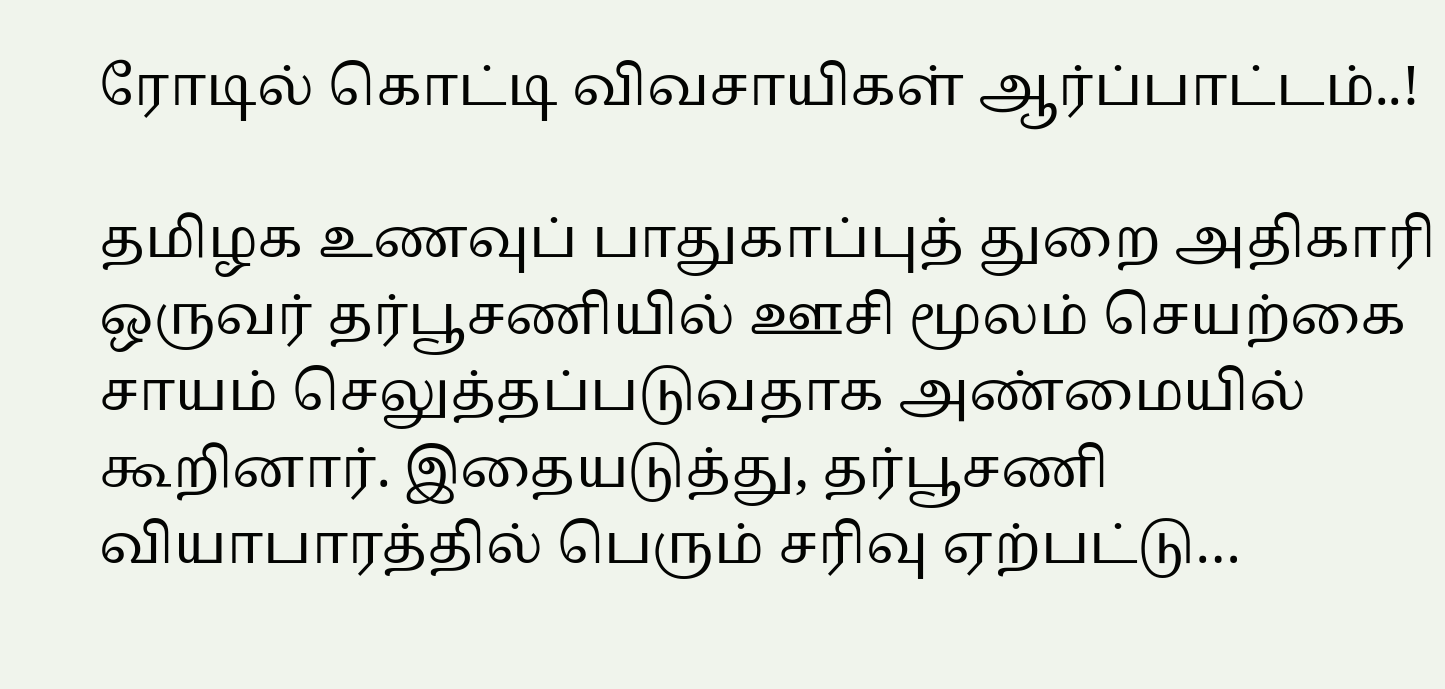ரோடில் கொட்டி விவசாயிகள் ஆர்ப்பாட்டம்..!

தமிழக உணவுப் பாதுகாப்புத் துறை அதிகாரி ஒருவர் தர்பூசணியில் ஊசி மூலம் செயற்கை சாயம் செலுத்தப்படுவதாக அண்மையில் கூறினார். இதையடுத்து, தர்பூசணி வியாபாரத்தில் பெரும் சரிவு ஏற்பட்டு…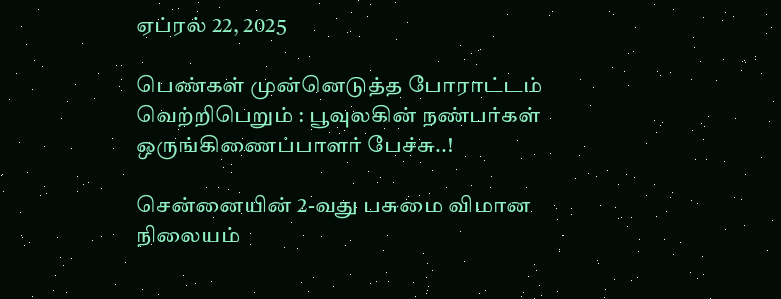ஏப்ரல் 22, 2025

பெண்கள் முன்னெடுத்த போராட்டம் வெற்றிபெறும் : பூவுலகின் நண்பர்கள் ஒருங்கிணைப்பாளர் பேச்சு..!

சென்னையின் 2-வது பசுமை விமான நிலையம்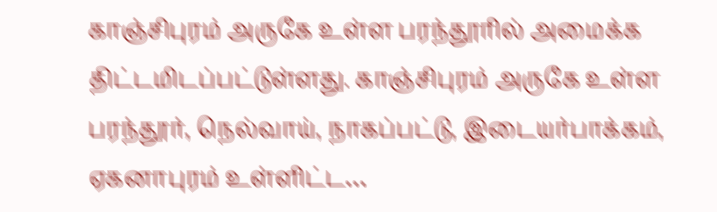காஞ்சிபுரம் அருகே உள்ள பரந்தூரில் அமைக்க திட்டமிடப்பட்டுள்ளது. காஞ்சிபுரம் அருகே உள்ள பரந்தூர், நெல்வாய், நாகப்பட்டு, இடையர்பாக்கம், ஏகனாபுரம் உள்ளிட்ட…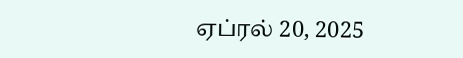ஏப்ரல் 20, 2025